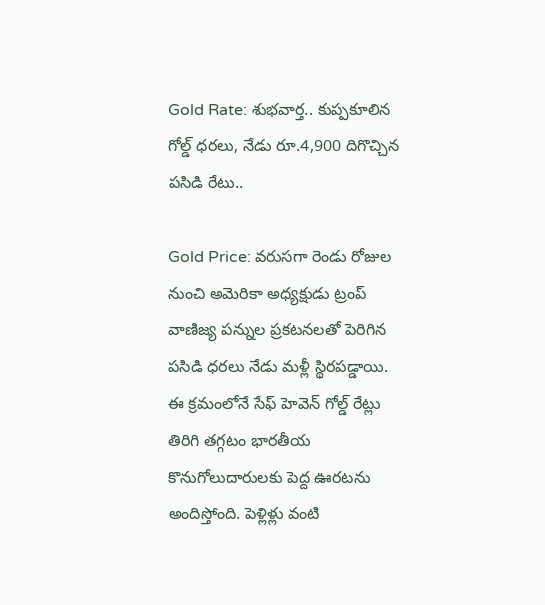Gold Rate: శుభవార్త.. కుప్పకూలిన గోల్డ్ ధరలు, నేడు రూ.4,900 దిగొచ్చిన పసిడి రేటు..

Gold Price: వరుసగా రెండు రోజుల నుంచి అమెరికా అధ్యక్షుడు ట్రంప్ వాణిజ్య పన్నుల ప్రకటనలతో పెరిగిన పసిడి ధరలు నేడు మళ్లీ స్థిరపడ్డాయి. ఈ క్రమంలోనే సేఫ్ హెవెన్ గోల్డ్ రేట్లు తిరిగి తగ్గటం భారతీయ కొనుగోలుదారులకు పెద్ద ఊరటను అందిస్తోంది. పెళ్లిళ్లు వంటి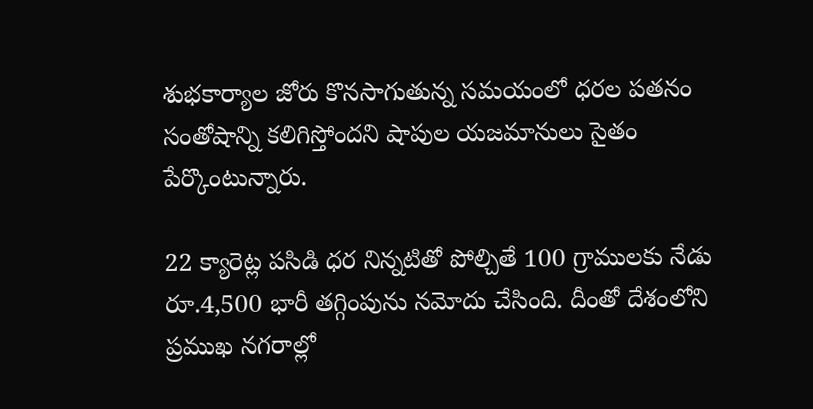శుభకార్యాల జోరు కొనసాగుతున్న సమయంలో ధరల పతనం సంతోషాన్ని కలిగిస్తోందని షాపుల యజమానులు సైతం పేర్కొంటున్నారు.

22 క్యారెట్ల పసిడి ధర నిన్నటితో పోల్చితే 100 గ్రాములకు నేడు రూ.4,500 భారీ తగ్గింపును నమోదు చేసింది. దీంతో దేశంలోని ప్రముఖ నగరాల్లో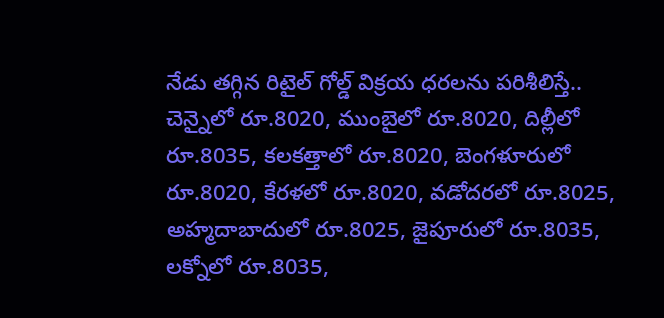నేడు తగ్గిన రిటైల్ గోల్డ్ విక్రయ ధరలను పరిశీలిస్తే.. చెన్నైలో రూ.8020, ముంబైలో రూ.8020, దిల్లీలో రూ.8035, కలకత్తాలో రూ.8020, బెంగళూరులో రూ.8020, కేరళలో రూ.8020, వడోదరలో రూ.8025, అహ్మదాబాదులో రూ.8025, జైపూరులో రూ.8035, లక్నోలో రూ.8035,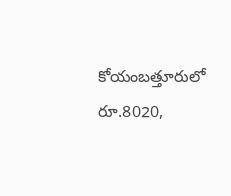కోయంబత్తూరులో రూ.8020,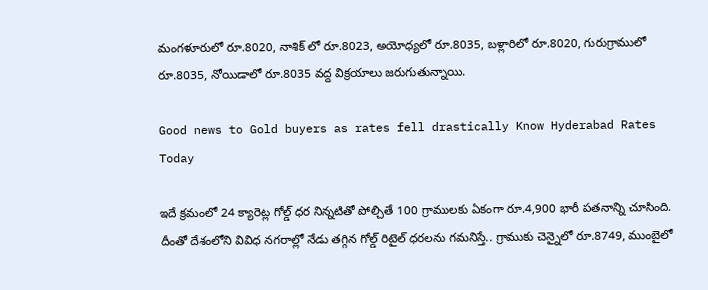మంగళూరులో రూ.8020, నాశిక్ లో రూ.8023, అయోధ్యలో రూ.8035, బళ్లారిలో రూ.8020, గురుగ్రాములో రూ.8035, నోయిడాలో రూ.8035 వద్ద విక్రయాలు జరుగుతున్నాయి.

Good news to Gold buyers as rates fell drastically Know Hyderabad Rates Today

ఇదే క్రమంలో 24 క్యారెట్ల గోల్డ్ ధర నిన్నటితో పోల్చితే 100 గ్రాములకు ఏకంగా రూ.4,900 భారీ పతనాన్ని చూసింది. దీంతో దేశంలోని వివిధ నగరాల్లో నేడు తగ్గిన గోల్డ్ రిటైల్ ధరలను గమనిస్తే.. గ్రాముకు చెన్నైలో రూ.8749, ముంబైలో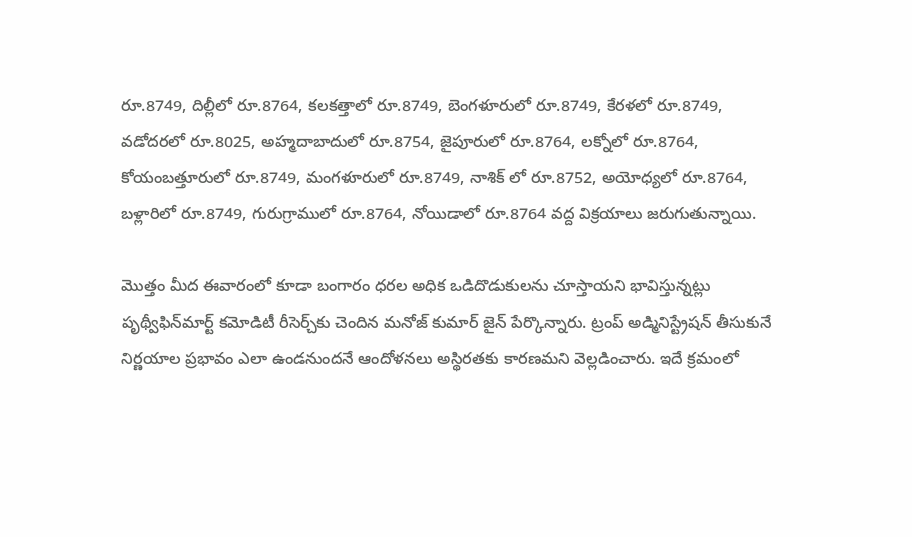రూ.8749, దిల్లీలో రూ.8764, కలకత్తాలో రూ.8749, బెంగళూరులో రూ.8749, కేరళలో రూ.8749, వడోదరలో రూ.8025, అహ్మదాబాదులో రూ.8754, జైపూరులో రూ.8764, లక్నోలో రూ.8764, కోయంబత్తూరులో రూ.8749, మంగళూరులో రూ.8749, నాశిక్ లో రూ.8752, అయోధ్యలో రూ.8764, బళ్లారిలో రూ.8749, గురుగ్రాములో రూ.8764, నోయిడాలో రూ.8764 వద్ద విక్రయాలు జరుగుతున్నాయి.

మెుత్తం మీద ఈవారంలో కూడా బంగారం ధరల అధిక ఒడిదొడుకులను చూస్తాయని భావిస్తున్నట్లు పృథ్వీఫిన్‌మార్ట్ కమోడిటీ రీసెర్చ్‌కు చెందిన మనోజ్ కుమార్ జైన్ పేర్కొన్నారు. ట్రంప్ అడ్మినిస్ట్రేషన్ తీసుకునే నిర్ణయాల ప్రభావం ఎలా ఉండనుందనే ఆందోళనలు అస్థిరతకు కారణమని వెల్లడించారు. ఇదే క్రమంలో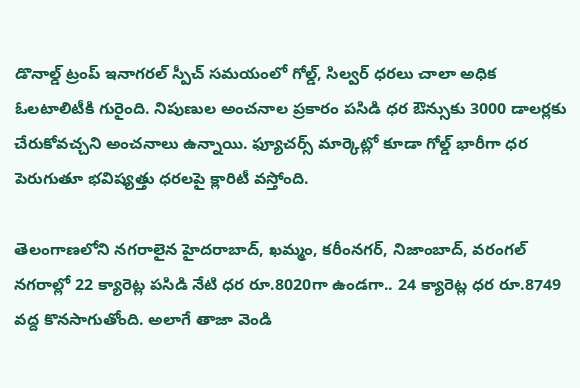డొనాల్డ్ ట్రంప్ ఇనాగరల్ స్పీచ్ సమయంలో గోల్డ్, సిల్వర్ ధరలు చాలా అధిక ఓలటాలిటీకి గురైంది. నిపుణుల అంచనాల ప్రకారం పసిడి ధర ఔన్సుకు 3000 డాలర్లకు చేరుకోవచ్చని అంచనాలు ఉన్నాయి. ఫ్యూచర్స్ మార్కెట్లో కూడా గోల్డ్ భారీగా ధర పెరుగుతూ భవిష్యత్తు ధరలపై క్లారిటీ వస్తోంది.

తెలంగాణలోని నగరాలైన హైదరాబాద్, ఖమ్మం, కరీంనగర్, నిజాంబాద్, వరంగల్ నగరాల్లో 22 క్యారెట్ల పసిడి నేటి ధర రూ.8020గా ఉండగా.. 24 క్యారెట్ల ధర రూ.8749 వద్ద కొనసాగుతోంది. అలాగే తాజా వెండి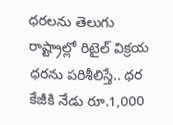ధరలను తెలుగు రాష్ట్రాల్లో రిటైల్ విక్రయ ధరను పరిశీలిస్తే.. ధర కేజీకి నేడు రూ.1,000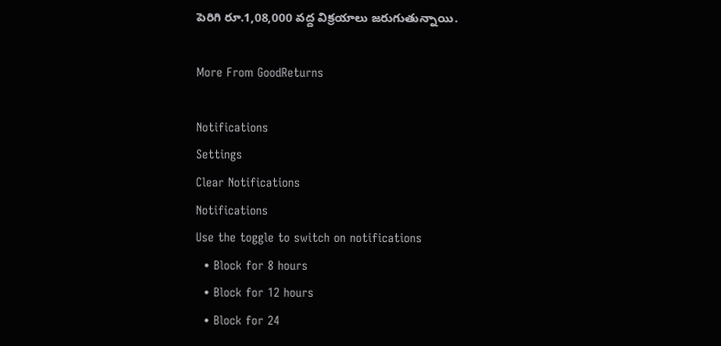పెరిగి రూ.1,08,000 వద్ద విక్రయాలు జరుగుతున్నాయి.

More From GoodReturns

Notifications
Settings
Clear Notifications
Notifications
Use the toggle to switch on notifications
  • Block for 8 hours
  • Block for 12 hours
  • Block for 24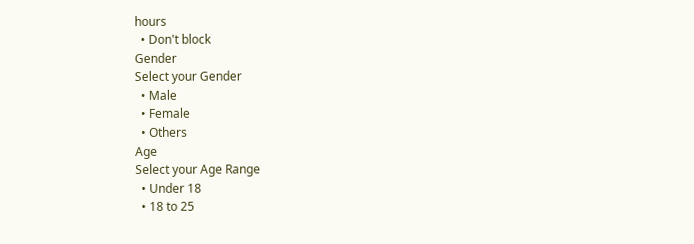hours
  • Don't block
Gender
Select your Gender
  • Male
  • Female
  • Others
Age
Select your Age Range
  • Under 18
  • 18 to 25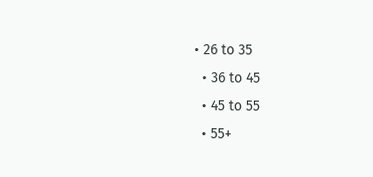• 26 to 35
  • 36 to 45
  • 45 to 55
  • 55+